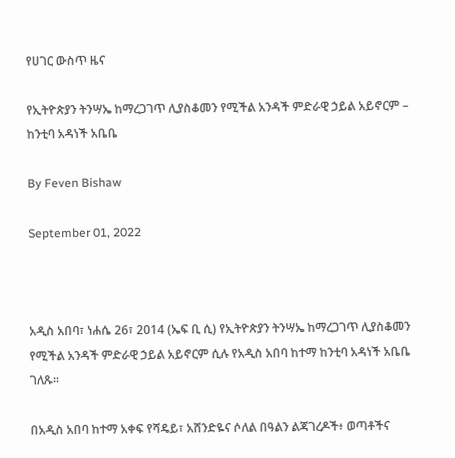የሀገር ውስጥ ዜና

የኢትዮጵያን ትንሣኤ ከማረጋገጥ ሊያስቆመን የሚችል አንዳች ምድራዊ ኃይል አይኖርም – ከንቲባ አዳነች አቤቤ

By Feven Bishaw

September 01, 2022



አዲስ አበባ፣ ነሐሴ 26፣ 2014 (ኤፍ ቢ ሲ) የኢትዮጵያን ትንሣኤ ከማረጋገጥ ሊያስቆመን የሚችል አንዳች ምድራዊ ኃይል አይኖርም ሲሉ የአዲስ አበባ ከተማ ከንቲባ አዳነች አቤቤ ገለጹ፡፡

በአዲስ አበባ ከተማ አቀፍ የሻዴይ፣ አሸንድዬና ሶለል በዓልን ልጃገረዶች፥ ወጣቶችና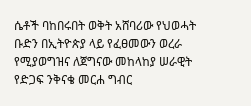ሴቶች ባከበሩበት ወቅት አሸባሪው የህወሓት ቡድን በኢትዮጵያ ላይ የፈፀመውን ወረራ የሚያወግዝና ለጀግናው መከላከያ ሠራዊት የድጋፍ ንቅናቄ መርሐ ግብር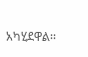አካሂደዋል፡፡